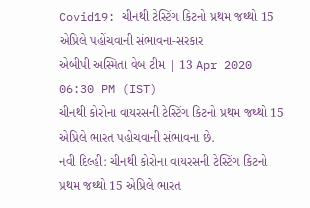Covid19: ચીનથી ટેસ્ટિંગ કિટનો પ્રથમ જથ્થો 15 એપ્રિલે પહોંચવાની સંભાવના-સરકાર
એબીપી અસ્મિતા વેબ ટીમ | 13 Apr 2020 06:30 PM (IST)
ચીનથી કોરોના વાયરસની ટેસ્ટિંગ કિટનો પ્રથમ જથ્થો 15 એપ્રિલે ભારત પહોચવાની સંભાવના છે.
નવી દિલ્હી: ચીનથી કોરોના વાયરસની ટેસ્ટિંગ કિટનો પ્રથમ જથ્થો 15 એપ્રિલે ભારત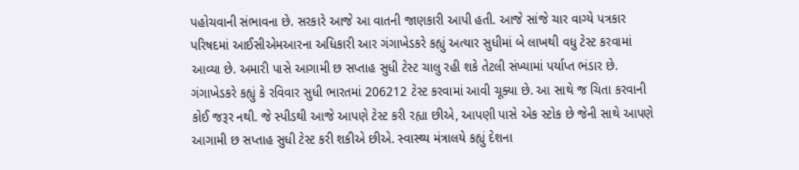પહોચવાની સંભાવના છે. સરકારે આજે આ વાતની જાણકારી આપી હતી. આજે સાંજે ચાર વાગ્યે પત્રકાર પરિષદમાં આઈસીએમઆરના અધિકારી આર ગંગાખેડકરે કહ્યું અત્યાર સુધીમાં બે લાખથી વધુ ટેસ્ટ કરવામાં આવ્યા છે. અમારી પાસે આગામી છ સપ્તાહ સુધી ટેસ્ટ ચાલુ રહી શકે તેટલી સંખ્યામાં પર્યાપ્ત ભંડાર છે. ગંગાખેડકરે કહ્યું કે રવિવાર સુધી ભારતમાં 206212 ટેસ્ટ કરવામાં આવી ચૂક્યા છે. આ સાથે જ ચિતા કરવાની કોઈ જરૂર નથી. જે સ્પીડથી આજે આપણે ટેસ્ટ કરી રહ્યા છીએ, આપણી પાસે એક સ્ટોક છે જેની સાથે આપણે આગામી છ સપ્તાહ સુધી ટેસ્ટ કરી શકીએ છીએ. સ્વાસ્થ્ય મંત્રાલયે કહ્યું દેશના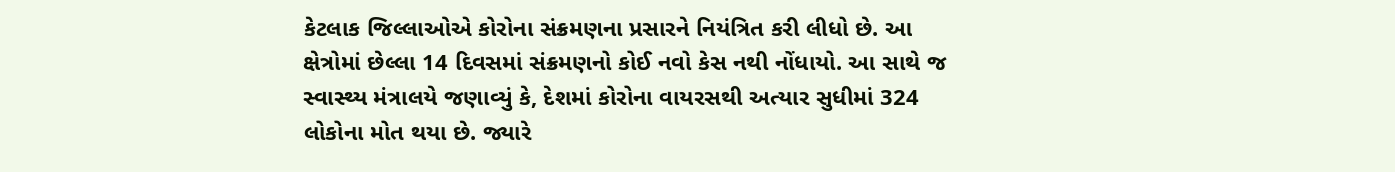કેટલાક જિલ્લાઓએ કોરોના સંક્રમણના પ્રસારને નિયંત્રિત કરી લીધો છે. આ ક્ષેત્રોમાં છેલ્લા 14 દિવસમાં સંક્રમણનો કોઈ નવો કેસ નથી નોંધાયો. આ સાથે જ સ્વાસ્થ્ય મંત્રાલયે જણાવ્યું કે, દેશમાં કોરોના વાયરસથી અત્યાર સુધીમાં 324 લોકોના મોત થયા છે. જ્યારે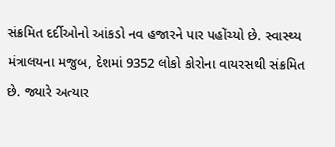સંક્રમિત દર્દીઓનો આંકડો નવ હજારને પાર પહોંચ્યો છે. સ્વાસ્થ્ય મંત્રાલયના મજુબ, દેશમાં 9352 લોકો કોરોના વાયરસથી સંક્રમિત છે. જ્યારે અત્યાર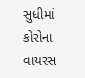સુધીમાં કોરોના વાયરસ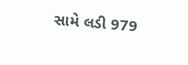સામે લડી 979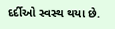દર્દીઓ સ્વસ્થ થયા છે.